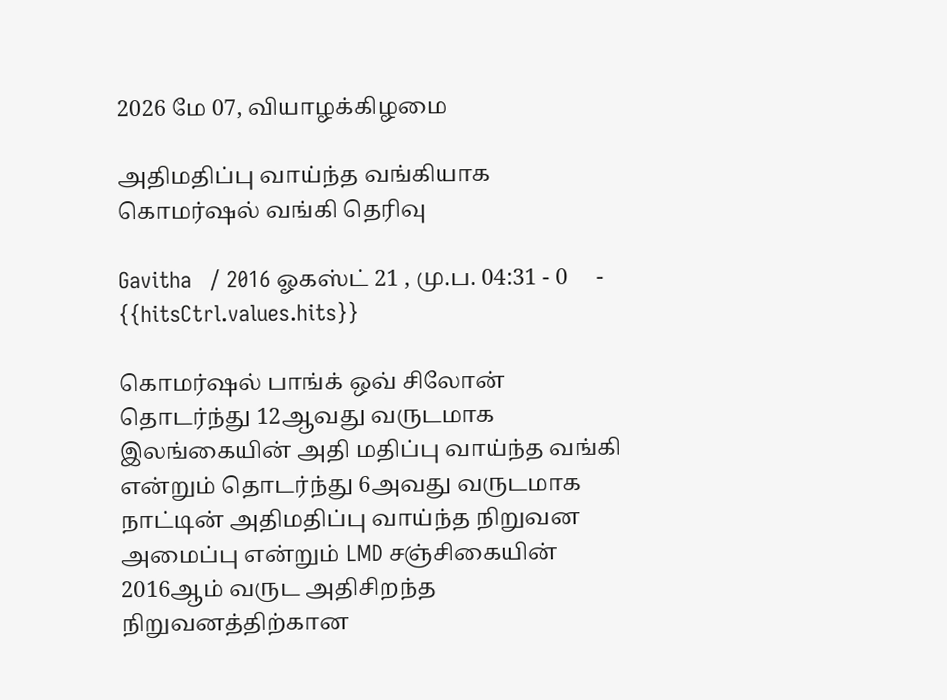2026 மே 07, வியாழக்கிழமை

அதிமதிப்பு வாய்ந்த வங்கியாக கொமர்ஷல் வங்கி தெரிவு

Gavitha   / 2016 ஓகஸ்ட் 21 , மு.ப. 04:31 - 0     - {{hitsCtrl.values.hits}}

கொமர்ஷல் பாங்க் ஒவ் சிலோன் தொடர்ந்து 12ஆவது வருடமாக இலங்கையின் அதி மதிப்பு வாய்ந்த வங்கி என்றும் தொடர்ந்து 6அவது வருடமாக நாட்டின் அதிமதிப்பு வாய்ந்த நிறுவன அமைப்பு என்றும் LMD சஞ்சிகையின் 2016ஆம் வருட அதிசிறந்த நிறுவனத்திற்கான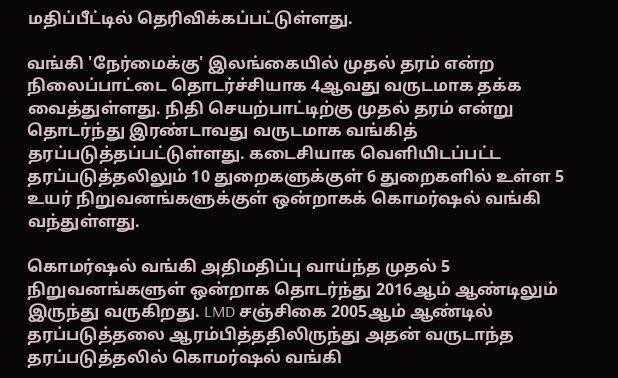மதிப்பீட்டில் தெரிவிக்கப்பட்டுள்ளது.

வங்கி 'நேர்மைக்கு' இலங்கையில் முதல் தரம் என்ற நிலைப்பாட்டை தொடர்ச்சியாக 4ஆவது வருடமாக தக்க வைத்துள்ளது. நிதி செயற்பாட்டிற்கு முதல் தரம் என்று தொடர்ந்து இரண்டாவது வருடமாக வங்கித் தரப்படுத்தப்பட்டுள்ளது. கடைசியாக வெளியிடப்பட்ட தரப்படுத்தலிலும் 10 துறைகளுக்குள் 6 துறைகளில் உள்ள 5 உயர் நிறுவனங்களுக்குள் ஒன்றாகக் கொமர்ஷல் வங்கி வந்துள்ளது.

கொமர்ஷல் வங்கி அதிமதிப்பு வாய்ந்த முதல் 5 நிறுவனங்களுள் ஒன்றாக தொடர்ந்து 2016ஆம் ஆண்டிலும் இருந்து வருகிறது. LMD சஞ்சிகை 2005ஆம் ஆண்டில் தரப்படுத்தலை ஆரம்பித்ததிலிருந்து அதன் வருடாந்த தரப்படுத்தலில் கொமர்ஷல் வங்கி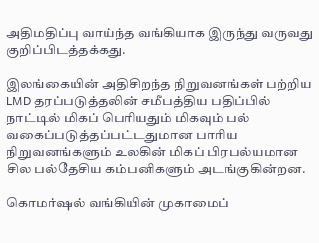அதிமதிப்பு வாய்ந்த வங்கியாக இருந்து வருவது குறிப்பிடத்தக்கது.

இலங்கையின் அதிசிறந்த நிறுவனங்கள் பற்றிய LMD தரப்படுத்தலின் சமீபத்திய பதிப்பில் நாட்டில் மிகப் பெரியதும் மிகவும் பல்    வகைப்படுத்தப்பட்டதுமான பாரிய நிறுவனங்களும் உலகின் மிகப் பிரபல்யமான சில பல்தேசிய கம்பனிகளும் அடங்குகின்றன.

கொமர்ஷல் வங்கியின் முகாமைப்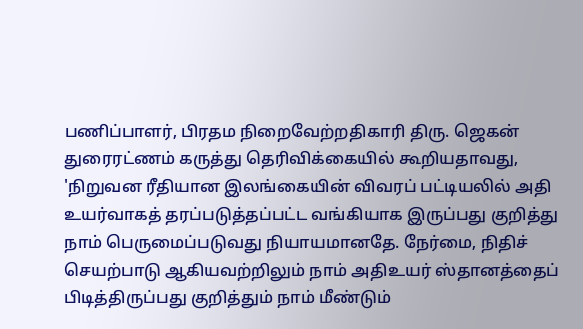பணிப்பாளர், பிரதம நிறைவேற்றதிகாரி திரு. ஜெகன் துரைரட்ணம் கருத்து தெரிவிக்கையில் கூறியதாவது, 'நிறுவன ரீதியான இலங்கையின் விவரப் பட்டியலில் அதி உயர்வாகத் தரப்படுத்தப்பட்ட வங்கியாக இருப்பது குறித்து நாம் பெருமைப்படுவது நியாயமானதே. நேர்மை, நிதிச் செயற்பாடு ஆகியவற்றிலும் நாம் அதிஉயர் ஸ்தானத்தைப் பிடித்திருப்பது குறித்தும் நாம் மீண்டும்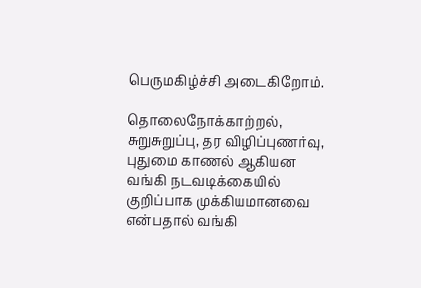பெருமகிழ்ச்சி அடைகிறோம்.

தொலைநோக்காற்றல், சுறுசுறுப்பு, தர விழிப்புணர்வு, புதுமை காணல் ஆகியன வங்கி நடவடிக்கையில் குறிப்பாக முக்கியமானவை என்பதால் வங்கி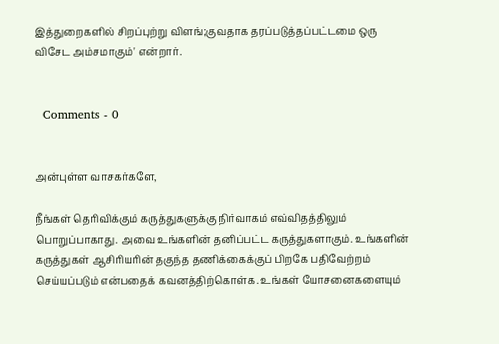இத்துறைகளில் சிறப்புற்று விளங்;குவதாக தரப்படுத்தப்பட்டமை ஒரு விசேட அம்சமாகும்' என்றார்.


  Comments - 0


அன்புள்ள வாசகர்களே,

நீங்கள் தெரிவிக்கும் கருத்துகளுக்கு நிர்வாகம் எவ்விதத்திலும் பொறுப்பாகாது. அவை உங்களின் தனிப்பட்ட கருத்துகளாகும். உங்களின் கருத்துகள் ஆசிரியரின் தகுந்த தணிக்கைக்குப் பிறகே பதிவேற்றம் செய்யப்படும் என்பதைக் கவனத்திற்கொள்க. உங்கள் யோசனைகளையும்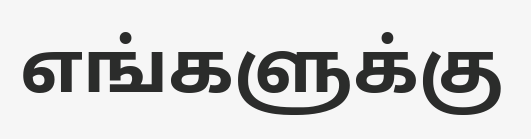எங்களுக்கு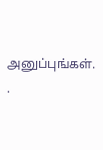அனுப்புங்கள். .